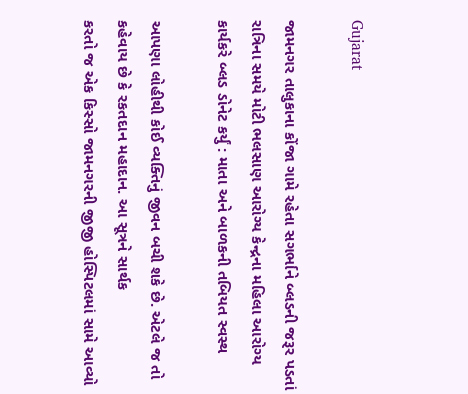Gujarat

જામનગર તાલુકાના કોંજા ગામે રહેતા સગર્ભાને બ્લડની જરૂર પડતાં રાત્રિના સમયે મોટી ભલસાણ આરોગ્ય કેન્દ્રના મહિલા આરોગ્ય કાર્યકરે બ્લડ ડોનેટ કર્યું : માતા અને બાળકની તબિયત સ્વસ્થ

આપણા લોહીથી કોઈ વ્યક્તિનું જીવન બચી શકે છે. એટલે જ તો કહેવાય છે કે રકતદાન મહાદાન. આ સૂત્રને સાર્થક
કરતો જ એક કિસ્સો જામનગરની જીજી હોસ્પિટલમાં સામે આવ્યો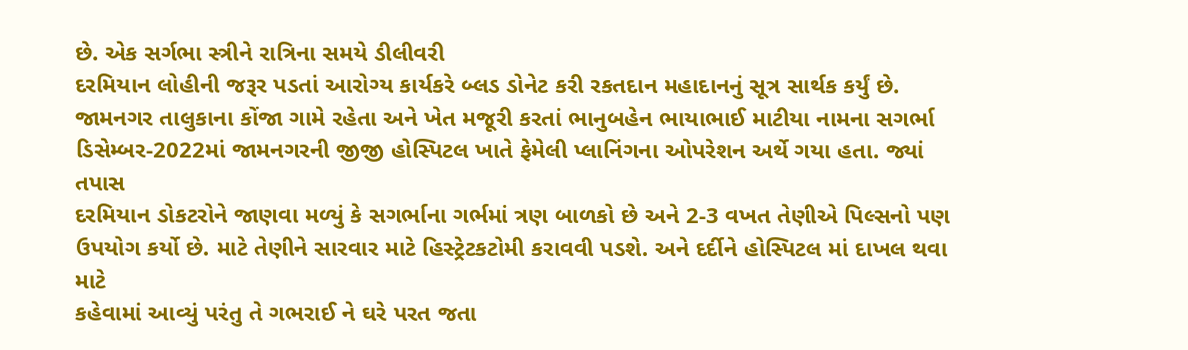છે. એક સર્ગભા સ્ત્રીને રાત્રિના સમયે ડીલીવરી
દરમિયાન લોહીની જરૂર પડતાં આરોગ્ય કાર્યકરે બ્લડ ડોનેટ કરી રકતદાન મહાદાનનું સૂત્ર સાર્થક કર્યું છે.
જામનગર તાલુકાના કોંજા ગામે રહેતા અને ખેત મજૂરી કરતાં ભાનુબહેન ભાયાભાઈ માટીયા નામના સગર્ભા
ડિસેમ્બર-2022માં જામનગરની જીજી હોસ્પિટલ ખાતે ફેમેલી પ્લાનિંગના ઓપરેશન અર્થે ગયા હતા. જ્યાં તપાસ
દરમિયાન ડોકટરોને જાણવા મળ્યું કે સગર્ભાના ગર્ભમાં ત્રણ બાળકો છે અને 2-3 વખત તેણીએ પિલ્સનો પણ
ઉપયોગ કર્યો છે. માટે તેણીને સારવાર માટે હિસ્ટ્રેટકટોમી કરાવવી પડશે. અને દર્દીને હોસ્પિટલ માં દાખલ થવા માટે
કહેવામાં આવ્યું પરંતુ તે ગભરાઈ ને ઘરે પરત જતા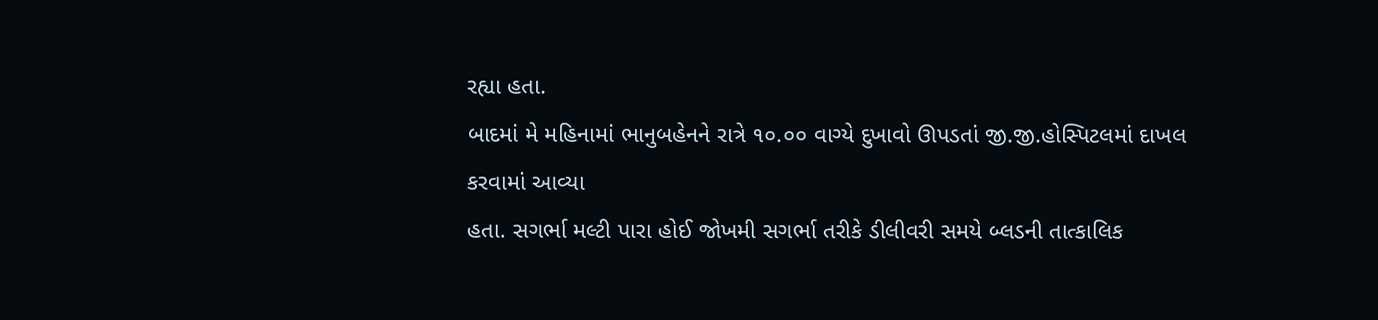રહ્યા હતા.
બાદમાં મે મહિનામાં ભાનુબહેનને રાત્રે ૧૦.૦૦ વાગ્યે દુખાવો ઊપડતાં જી.જી.હોસ્પિટલમાં દાખલ કરવામાં આવ્યા
હતા. સગર્ભા મલ્ટી પારા હોઈ જોખમી સગર્ભા તરીકે ડીલીવરી સમયે બ્લડની તાત્કાલિક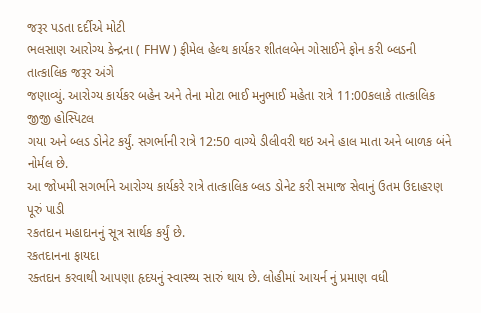જરૂર પડતા દર્દીએ મોટી
ભલસાણ આરોગ્ય કેન્દ્રના ( FHW ) ફીમેલ હેલ્થ કાર્યકર શીતલબેન ગોસાઈને ફોન કરી બ્લડની તાત્કાલિક જરૂર અંગે
જણાવ્યું. આરોગ્ય કાર્યકર બહેન અને તેના મોટા ભાઈ મનુભાઈ મહેતા રાત્રે 11:00કલાકે તાત્કાલિક જીજી હોસ્પિટલ
ગયા અને બ્લડ ડોનેટ કર્યું. સગર્ભાની રાત્રે 12:50 વાગ્યે ડીલીવરી થઇ અને હાલ માતા અને બાળક બંને નોર્મલ છે.
આ જોખમી સગર્ભાને આરોગ્ય કાર્યકરે રાત્રે તાત્કાલિક બ્લડ ડોનેટ કરી સમાજ સેવાનું ઉતમ ઉદાહરણ પૂરું પાડી
રકતદાન મહાદાનનું સૂત્ર સાર્થક કર્યું છે.
રકતદાનના ફાયદા
રક્તદાન કરવાથી આપણા હૃદયનું સ્વાસ્થ્ય સારું થાય છે. લોહીમાં આયર્ન નું પ્રમાણ વધી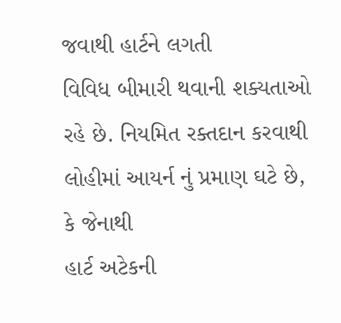જવાથી હાર્ટને લગતી
વિવિધ બીમારી થવાની શક્યતાઓ રહે છે. નિયમિત રક્તદાન કરવાથી લોહીમાં આયર્ન નું પ્રમાણ ઘટે છે, કે જેનાથી
હાર્ટ અટેકની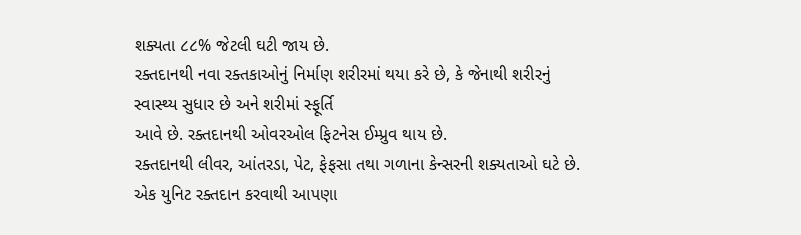શક્યતા ૮૮% જેટલી ઘટી જાય છે.
રક્તદાનથી નવા રક્તકાઓનું નિર્માણ શરીરમાં થયા કરે છે, કે જેનાથી શરીરનું સ્વાસ્થ્ય સુધાર છે અને શરીમાં સ્ફૂર્તિ
આવે છે. રક્તદાનથી ઓવરઓલ ફિટનેસ ઈમ્પ્રુવ થાય છે.
રક્તદાનથી લીવર, આંતરડા, પેટ, ફેફસા તથા ગળાના કેન્સરની શક્યતાઓ ઘટે છે.
એક યુનિટ રક્તદાન કરવાથી આપણા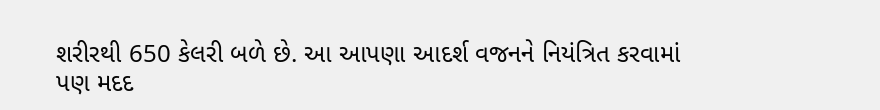શરીરથી 650 કેલરી બળે છે. આ આપણા આદર્શ વજનને નિયંત્રિત કરવામાં
પણ મદદ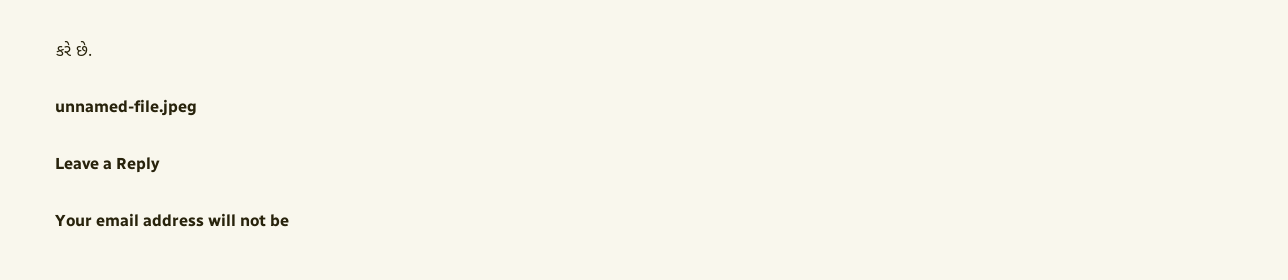કરે છે.

unnamed-file.jpeg

Leave a Reply

Your email address will not be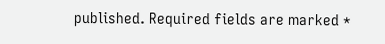published. Required fields are marked *